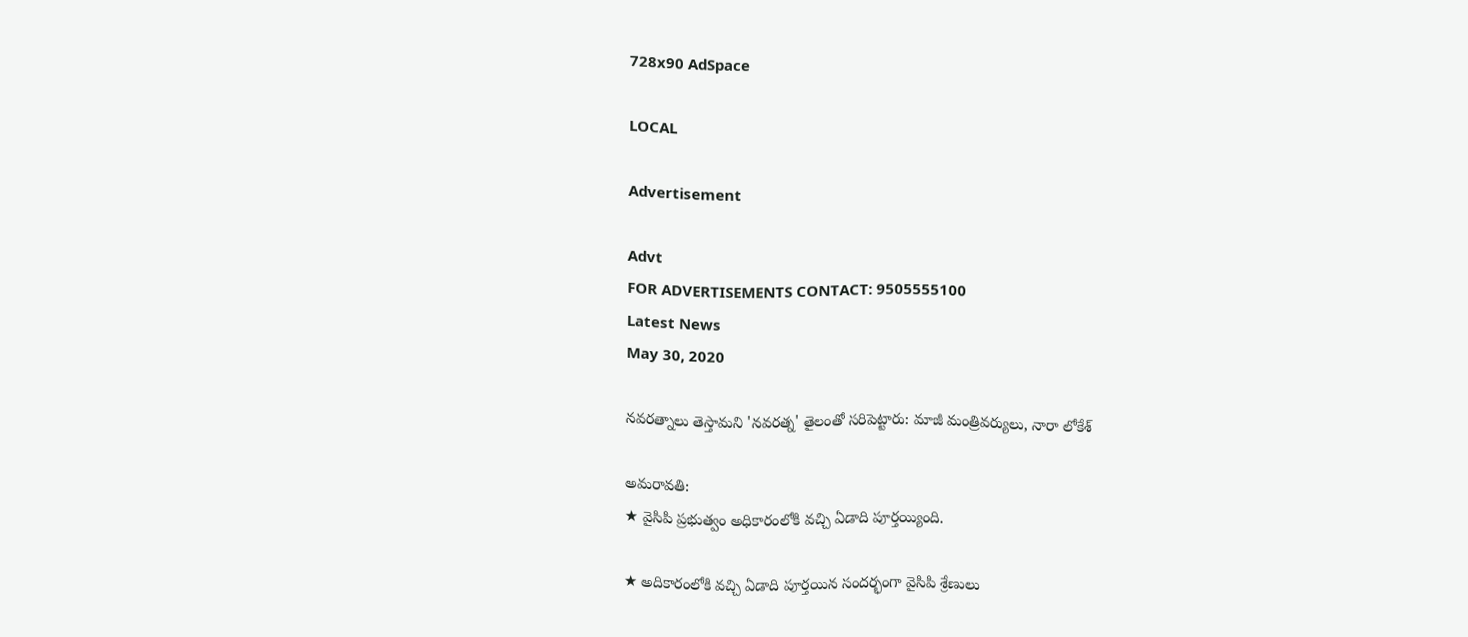728x90 AdSpace

LOCAL

Advertisement

Advt
FOR ADVERTISEMENTS CONTACT: 9505555100
Latest News
May 30, 2020

నవరత్నాలు తెస్తామని 'నవరత్న' తైలంతో సరిపెట్టారు: మాజీ మంత్రివర్యులు, నారా లోకేశ్

అమరావతి:
★ వైసిపి ప్రభుత్వం అధికారంలోకి వచ్చి ఏడాది పూర్తయ్యింది.

★ అదికారంలోకి వచ్చి ఏడాది పూర్తయిన సందర్భంగా వైసిపి శ్రేణులు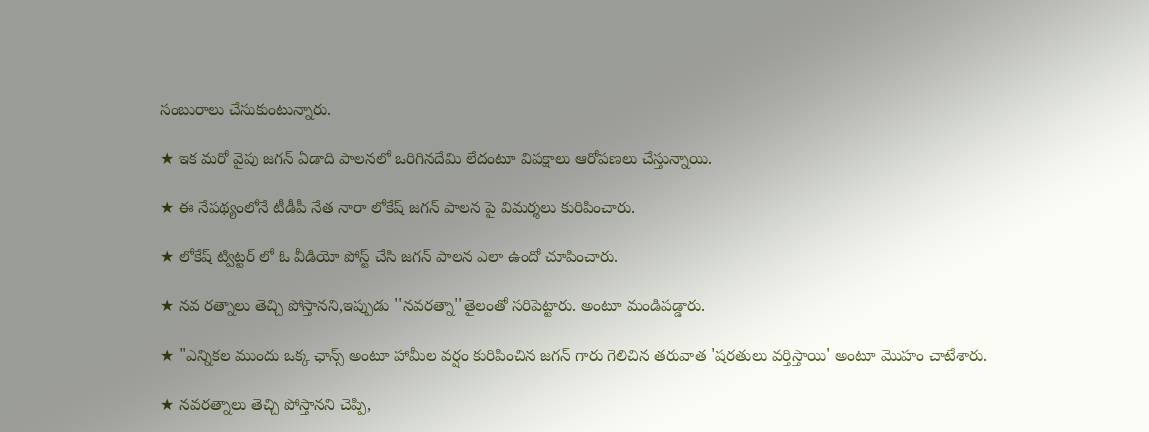సంబురాలు చేసుకుంటున్నారు.

★ ఇక మరో వైపు జగన్ ఏడాది పాలనలో ఒరిగినదేమి లేదంటూ విపక్షాలు ఆరోపణలు చేస్తున్నాయి.

★ ఈ నేపథ్యంలోనే టీడీపీ నేత నారా లోకేష్ జగన్ పాలన పై విమర్శలు కురిపించారు.

★ లోకేష్ ట్విట్టర్ లో ఓ వీడియో పోస్ట్ చేసి జగన్ పాలన ఎలా ఉందో చూపించారు.

★ నవ రత్నాలు తెచ్చి పోస్తానని,ఇప్పుడు ''నవరత్నా''తైలంతో సరిపెట్టారు. అంటూ మండిపడ్డారు.

★ "ఎన్నికల ముందు ఒక్క ఛాన్స్ అంటూ హామీల వర్షం కురిపించిన జగన్ గారు గెలిచిన తరువాత 'షరతులు వర్తిస్తాయి' అంటూ మొహం చాటేశారు.

★ నవరత్నాలు తెచ్చి పోస్తానని చెప్పి,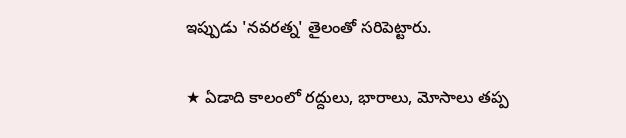ఇప్పుడు 'నవరత్న' తైలంతో సరిపెట్టారు.

★ ఏడాది కాలంలో రద్దులు, భారాలు, మోసాలు తప్ప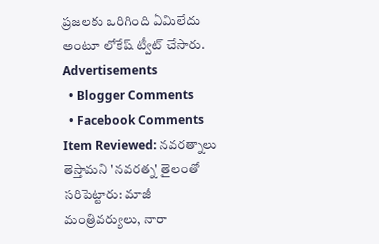ప్రజలకు ఒరిగింది ఏమిలేదు అంటూ లోకేష్ ట్వీట్ చేసారు.
Advertisements
  • Blogger Comments
  • Facebook Comments
Item Reviewed: నవరత్నాలు తెస్తామని 'నవరత్న' తైలంతో సరిపెట్టారు: మాజీ మంత్రివర్యులు, నారా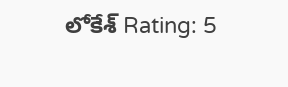లోకేశ్ Rating: 5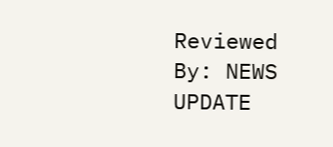Reviewed By: NEWS UPDATE